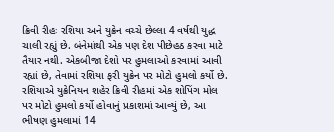ક્રિવી રીહઃ રશિયા અને યુક્રેન વચ્ચે છેલ્લા 4 વર્ષથી યુદ્ધ ચાલી રહ્યું છે. બંનેમાંથી એક પણ દેશ પીછેહઠ કરવા માટે તૈયાર નથી. એકબીજા દેશો પર હુમલાઓ કરવામાં આવી રહ્યાં છે, તેવામાં રશિયા ફરી યુક્રેન પર મોટો હુમલો કર્યો છે. રશિયાએ યુક્રેનિયન શહેર ક્રિવી રીહમાં એક શોપિંગ મોલ પર મોટો હુમલો કર્યો હોવાનું પ્રકાશમાં આવ્યું છે, આ ભીષણ હુમલામાં 14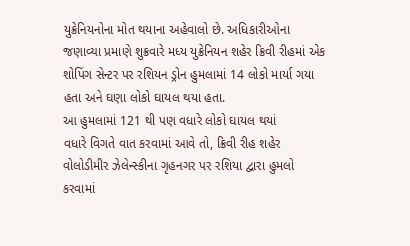યુક્રેનિયનોના મોત થયાના અહેવાલો છે. અધિકારીઓના જણાવ્યા પ્રમાણે શુક્રવારે મધ્ય યુક્રેનિયન શહેર ક્રિવી રીહમાં એક શોપિંગ સેન્ટર પર રશિયન ડ્રોન હુમલામાં 14 લોકો માર્યા ગયા હતા અને ઘણા લોકો ઘાયલ થયા હતા.
આ હુમલામાં 121 થી પણ વધારે લોકો ઘાયલ થયાં
વધારે વિગતે વાત કરવામાં આવે તો, ક્રિવી રીહ શહેર વોલોડીમીર ઝેલેન્સ્કીના ગૃહનગર પર રશિયા દ્વારા હુમલો કરવામાં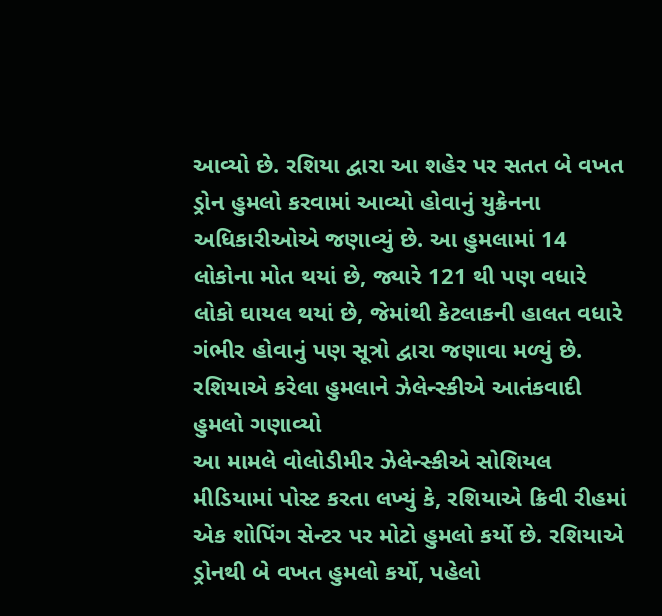આવ્યો છે. રશિયા દ્વારા આ શહેર પર સતત બે વખત ડ્રોન હુમલો કરવામાં આવ્યો હોવાનું યુક્રેનના અધિકારીઓએ જણાવ્યું છે. આ હુમલામાં 14 લોકોના મોત થયાં છે, જ્યારે 121 થી પણ વધારે લોકો ઘાયલ થયાં છે, જેમાંથી કેટલાકની હાલત વધારે ગંભીર હોવાનું પણ સૂત્રો દ્વારા જણાવા મળ્યું છે.
રશિયાએ કરેલા હુમલાને ઝેલેન્સ્કીએ આતંકવાદી હુમલો ગણાવ્યો
આ મામલે વોલોડીમીર ઝેલેન્સ્કીએ સોશિયલ મીડિયામાં પોસ્ટ કરતા લખ્યું કે, રશિયાએ ક્રિવી રીહમાં એક શોપિંગ સેન્ટર પર મોટો હુમલો કર્યો છે. રશિયાએ ડ્રોનથી બે વખત હુમલો કર્યો, પહેલો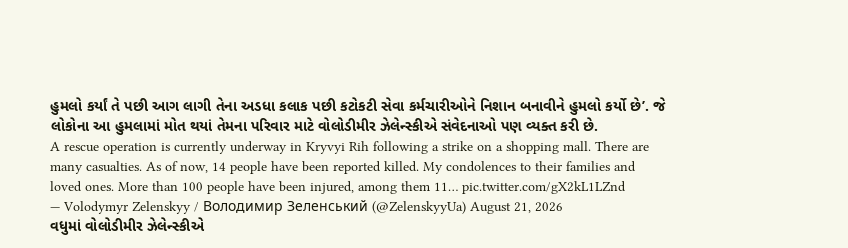હુમલો કર્યાં તે પછી આગ લાગી તેના અડધા કલાક પછી કટોકટી સેવા કર્મચારીઓને નિશાન બનાવીને હુમલો કર્યો છે’. જે લોકોના આ હુમલામાં મોત થયાં તેમના પરિવાર માટે વોલોડીમીર ઝેલેન્સ્કીએ સંવેદનાઓ પણ વ્યક્ત કરી છે.
A rescue operation is currently underway in Kryvyi Rih following a strike on a shopping mall. There are many casualties. As of now, 14 people have been reported killed. My condolences to their families and loved ones. More than 100 people have been injured, among them 11… pic.twitter.com/gX2kL1LZnd
— Volodymyr Zelenskyy / Володимир Зеленський (@ZelenskyyUa) August 21, 2026
વધુમાં વોલોડીમીર ઝેલેન્સ્કીએ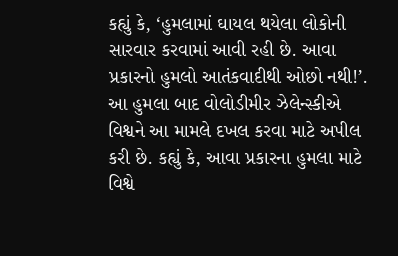કહ્યું કે, ‘હુમલામાં ઘાયલ થયેલા લોકોની સારવાર કરવામાં આવી રહી છે. આવા પ્રકારનો હુમલો આતંકવાદીથી ઓછો નથી!’. આ હુમલા બાદ વોલોડીમીર ઝેલેન્સ્કીએ વિશ્વને આ મામલે દખલ કરવા માટે અપીલ કરી છે. કહ્યું કે, આવા પ્રકારના હુમલા માટે વિશ્વે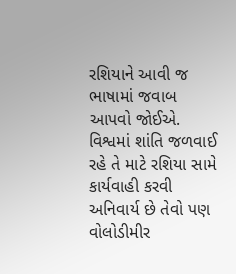રશિયાને આવી જ ભાષામાં જવાબ આપવો જોઈએ. વિશ્વમાં શાંતિ જળવાઈ રહે તે માટે રશિયા સામે કાર્યવાહી કરવી અનિવાર્ય છે તેવો પણ વોલોડીમીર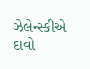ઝેલેન્સ્કીએ દાવો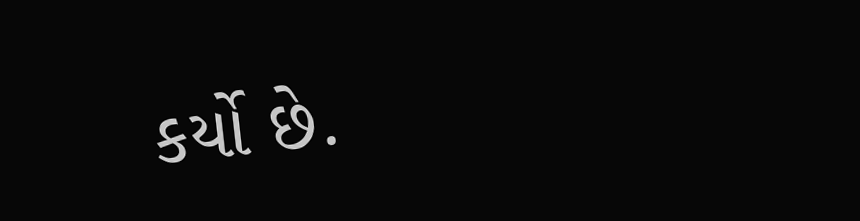કર્યો છે.